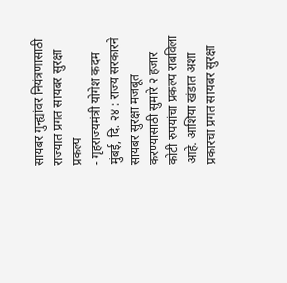सायबर गुन्ह्यांवर नियंत्रणासाठी राज्यात प्रगत सायबर सुरक्षा प्रकल्प
- गृहराज्यमंत्री योगेश कदम
मुंबई, दि. २४ : राज्य सरकारने सायबर सुरक्षा मजबूत करण्यासाठी सुमारे २ हजार कोटी रुपयांचा प्रकल्प राबविला आहे. आशिया खंडात अशा प्रकारचा प्रगत सायबर सुरक्षा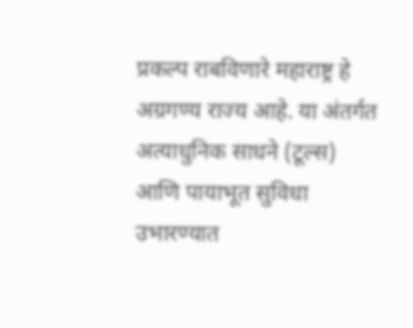प्रकल्प राबविणारे महाराष्ट्र हे अग्रगण्य राज्य आहे. या अंतर्गत अत्याधुनिक साधने (टूल्स) आणि पायाभूत सुविधा उभारण्यात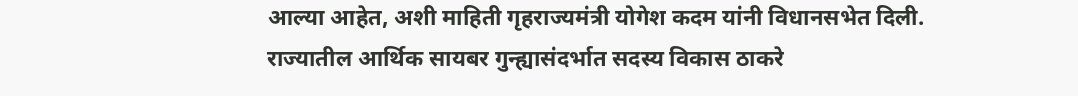आल्या आहेत, अशी माहिती गृहराज्यमंत्री योगेश कदम यांनी विधानसभेत दिली.
राज्यातील आर्थिक सायबर गुन्ह्यासंदर्भात सदस्य विकास ठाकरे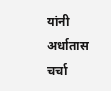यांनी अर्धातास चर्चा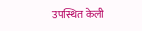उपस्थित केली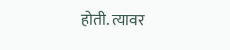होती. त्यावर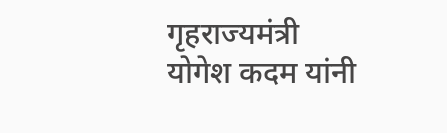गृहराज्यमंत्री योगेश कदम यांनी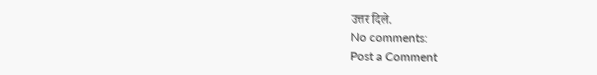उत्तर दिले.
No comments:
Post a Comment